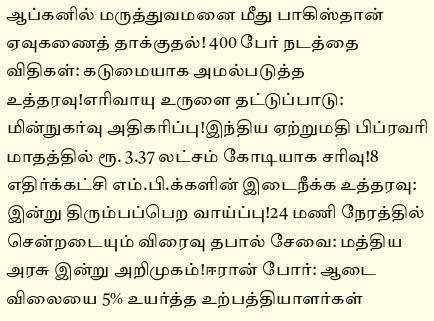ஆப்கனில் மருத்துவமனை மீது பாகிஸ்தான் ஏவுகணைத் தாக்குதல்! 400 பேர் நடத்தை விதிகள்: கடுமையாக அமல்படுத்த உத்தரவு!எரிவாயு உருளை தட்டுப்பாடு: மின்நுகர்வு அதிகரிப்பு!இந்திய ஏற்றுமதி பிப்ரவரி மாதத்தில் ரூ. 3.37 லட்சம் கோடியாக சரிவு!8 எதிர்க்கட்சி எம்.பி.க்களின் இடைநீக்க உத்தரவு: இன்று திரும்பப்பெற வாய்ப்பு!24 மணி நேரத்தில் சென்றடையும் விரைவு தபால் சேவை: மத்திய அரசு இன்று அறிமுகம்!ஈரான் போர்: ஆடை விலையை 5% உயர்த்த உற்பத்தியாளர்கள்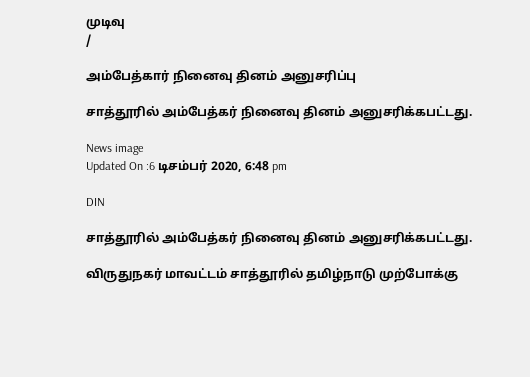முடிவு
/

அம்பேத்கார் நினைவு தினம் அனுசரிப்பு

சாத்தூரில் அம்பேத்கர் நினைவு தினம் அனுசரிக்கபட்டது.

News image
Updated On :6 டிசம்பர் 2020, 6:48 pm

DIN

சாத்தூரில் அம்பேத்கர் நினைவு தினம் அனுசரிக்கபட்டது.

விருதுநகர் மாவட்டம் சாத்தூரில் தமிழ்நாடு முற்போக்கு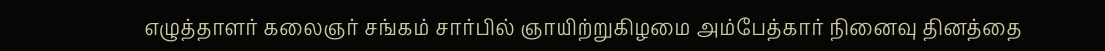எழுத்தாளர் கலைஞர் சங்கம் சார்பில் ஞாயிற்றுகிழமை அம்பேத்கார் நினைவு தினத்தை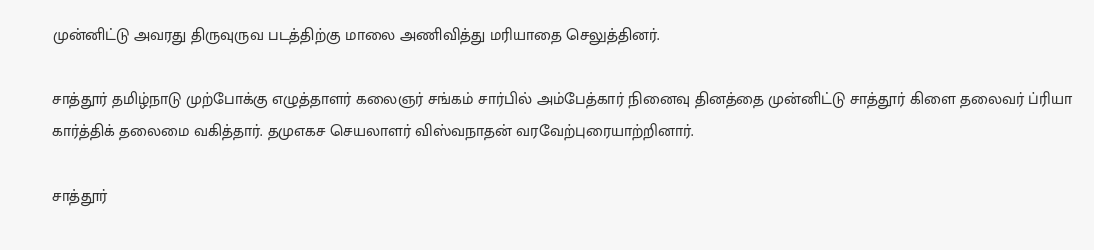முன்னிட்டு அவரது திருவுருவ படத்திற்கு மாலை அணிவித்து மரியாதை செலுத்தினர்.

சாத்தூர் தமிழ்நாடு முற்போக்கு எழுத்தாளர் கலைஞர் சங்கம் சார்பில் அம்பேத்கார் நினைவு தினத்தை முன்னிட்டு சாத்தூர் கிளை தலைவர் ப்ரியா கார்த்திக் தலைமை வகித்தார். தமுஎகச செயலாளர் விஸ்வநாதன் வரவேற்புரையாற்றினார்.

சாத்தூர்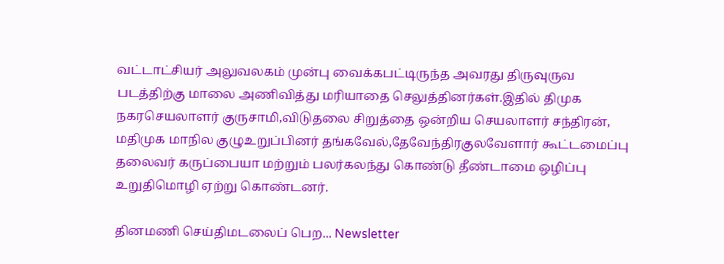வட்டாட்சியர் அலுவலகம் முன்பு வைக்கபட்டிருந்த அவரது திருவுருவ படத்திற்கு மாலை அணிவித்து மரியாதை செலுத்தினர்கள்.இதில் திமுக நகரசெயலாளர் குருசாமி,விடுதலை சிறுத்தை ஒன்றிய செயலாளர் சந்திரன், மதிமுக மாநில குழுஉறுப்பினர் தங்கவேல்,தேவேந்திரகுலவேளார் கூட்டமைப்பு தலைவர் கருப்பையா மற்றும் பலர்கலந்து கொண்டு தீண்டாமை ஒழிப்பு உறுதிமொழி ஏற்று கொண்டனர்.

தினமணி செய்திமடலைப் பெற... Newsletter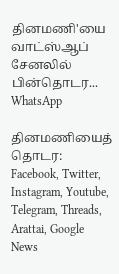தினமணி'யை வாட்ஸ்ஆப் சேனலில் பின்தொடர... WhatsApp

தினமணியைத் தொடர: Facebook, Twitter, Instagram, Youtube, Telegram, Threads, Arattai, Google News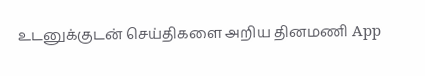உடனுக்குடன் செய்திகளை அறிய தினமணி App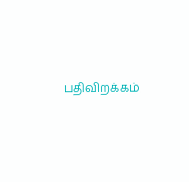பதிவிறக்கம்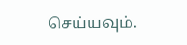செய்யவும்.